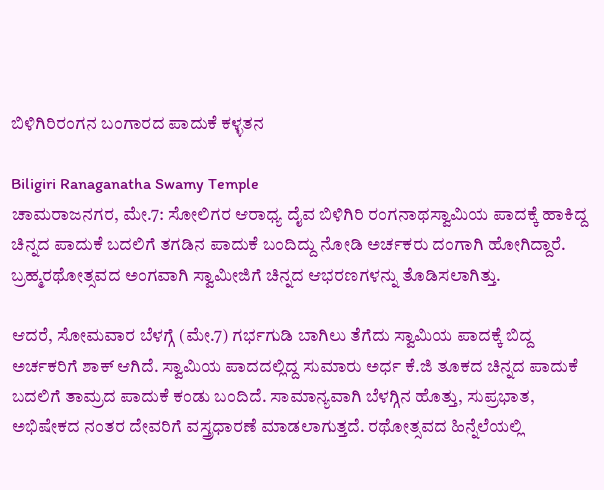ಬಿಳಿಗಿರಿರಂಗನ ಬಂಗಾರದ ಪಾದುಕೆ ಕಳ್ಳತನ

Biligiri Ranaganatha Swamy Temple
ಚಾಮರಾಜನಗರ, ಮೇ.7: ಸೋಲಿಗರ ಆರಾಧ್ಯ ದೈವ ಬಿಳಿಗಿರಿ ರಂಗನಾಥಸ್ವಾಮಿಯ ಪಾದಕ್ಕೆ ಹಾಕಿದ್ದ ಚಿನ್ನದ ಪಾದುಕೆ ಬದಲಿಗೆ ತಗಡಿನ ಪಾದುಕೆ ಬಂದಿದ್ದು ನೋಡಿ ಅರ್ಚಕರು ದಂಗಾಗಿ ಹೋಗಿದ್ದಾರೆ. ಬ್ರಹ್ಮರಥೋತ್ಸವದ ಅಂಗವಾಗಿ ಸ್ವಾಮೀಜಿಗೆ ಚಿನ್ನದ ಆಭರಣಗಳನ್ನು ತೊಡಿಸಲಾಗಿತ್ತು.

ಆದರೆ, ಸೋಮವಾರ ಬೆಳಗ್ಗೆ (ಮೇ.7) ಗರ್ಭಗುಡಿ ಬಾಗಿಲು ತೆಗೆದು ಸ್ವಾಮಿಯ ಪಾದಕ್ಕೆ ಬಿದ್ದ ಅರ್ಚಕರಿಗೆ ಶಾಕ್ ಆಗಿದೆ. ಸ್ವಾಮಿಯ ಪಾದದಲ್ಲಿದ್ದ ಸುಮಾರು ಅರ್ಧ ಕೆ.ಜಿ ತೂಕದ ಚಿನ್ನದ ಪಾದುಕೆ ಬದಲಿಗೆ ತಾಮ್ರದ ಪಾದುಕೆ ಕಂಡು ಬಂದಿದೆ. ಸಾಮಾನ್ಯವಾಗಿ ಬೆಳಗ್ಗಿನ ಹೊತ್ತು, ಸುಪ್ರಭಾತ, ಅಭಿಷೇಕದ ನಂತರ ದೇವರಿಗೆ ವಸ್ತ್ರಧಾರಣೆ ಮಾಡಲಾಗುತ್ತದೆ. ರಥೋತ್ಸವದ ಹಿನ್ನೆಲೆಯಲ್ಲಿ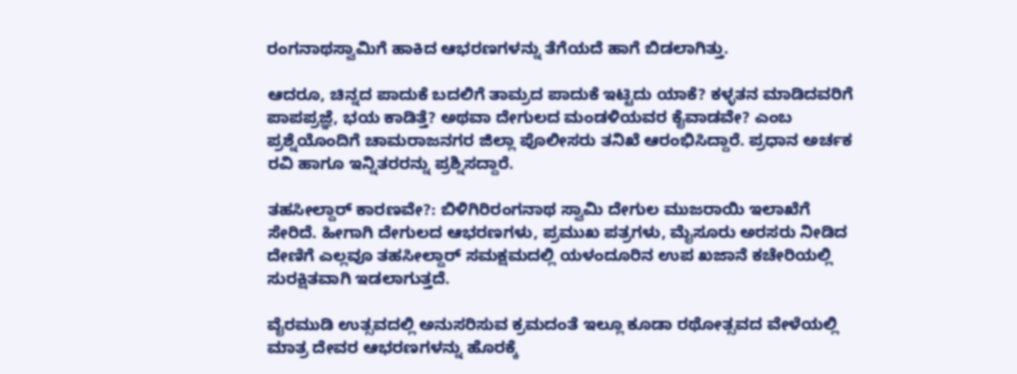ರಂಗನಾಥಸ್ವಾಮಿಗೆ ಹಾಕಿದ ಆಭರಣಗಳನ್ನು ತೆಗೆಯದೆ ಹಾಗೆ ಬಿಡಲಾಗಿತ್ತು.

ಆದರೂ, ಚಿನ್ನದ ಪಾದುಕೆ ಬದಲಿಗೆ ತಾಮ್ರದ ಪಾದುಕೆ ಇಟ್ಟಿದು ಯಾಕೆ? ಕಳ್ಳತನ ಮಾಡಿದವರಿಗೆ ಪಾಪಪ್ರಜ್ಞೆ, ಭಯ ಕಾಡಿತ್ತೆ? ಅಥವಾ ದೇಗುಲದ ಮಂಡಳಿಯವರ ಕೈವಾಡವೇ? ಎಂಬ ಪ್ರಶ್ನೆಯೊಂದಿಗೆ ಚಾಮರಾಜನಗರ ಜಿಲ್ಲಾ ಪೊಲೀಸರು ತನಿಖೆ ಆರಂಭಿಸಿದ್ದಾರೆ. ಪ್ರಧಾನ ಅರ್ಚಕ ರವಿ ಹಾಗೂ ಇನ್ನಿತರರನ್ನು ಪ್ರಶ್ನಿಸದ್ದಾರೆ.

ತಹಸೀಲ್ದಾರ್ ಕಾರಣವೇ?: ಬಿಳಿಗಿರಿರಂಗನಾಥ ಸ್ವಾಮಿ ದೇಗುಲ ಮುಜರಾಯಿ ಇಲಾಖೆಗೆ ಸೇರಿದೆ. ಹೀಗಾಗಿ ದೇಗುಲದ ಆಭರಣಗಳು, ಪ್ರಮುಖ ಪತ್ರಗಳು, ಮೈಸೂರು ಅರಸರು ನೀಡಿದ ದೇಣಿಗೆ ಎಲ್ಲವೂ ತಹಸೀಲ್ದಾರ್ ಸಮಕ್ಷಮದಲ್ಲಿ ಯಳಂದೂರಿನ ಉಪ ಖಜಾನೆ ಕಚೇರಿಯಲ್ಲಿ ಸುರಕ್ಷಿತವಾಗಿ ಇಡಲಾಗುತ್ತದೆ.

ವೈರಮುಡಿ ಉತ್ಸವದಲ್ಲಿ ಅನುಸರಿಸುವ ಕ್ರಮದಂತೆ ಇಲ್ಲೂ ಕೂಡಾ ರಥೋತ್ಸವದ ವೇಳೆಯಲ್ಲಿ ಮಾತ್ರ ದೇವರ ಆಭರಣಗಳನ್ನು ಹೊರಕ್ಕೆ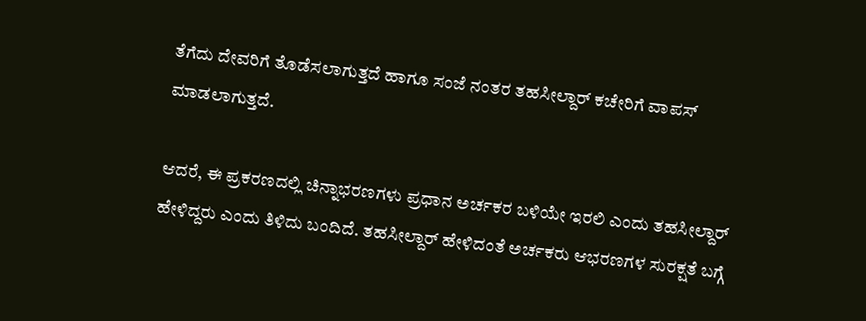ತೆಗೆದು ದೇವರಿಗೆ ತೊಡೆಸಲಾಗುತ್ತದೆ ಹಾಗೂ ಸಂಜೆ ನಂತರ ತಹಸೀಲ್ದಾರ್ ಕಚೇರಿಗೆ ವಾಪಸ್ ಮಾಡಲಾಗುತ್ತದೆ.

ಆದರೆ, ಈ ಪ್ರಕರಣದಲ್ಲಿ ಚಿನ್ನಾಭರಣಗಳು ಪ್ರಧಾನ ಅರ್ಚಕರ ಬಳಿಯೇ ಇರಲಿ ಎಂದು ತಹಸೀಲ್ದಾರ್ ಹೇಳಿದ್ದರು ಎಂದು ತಿಳಿದು ಬಂದಿದೆ. ತಹಸೀಲ್ದಾರ್ ಹೇಳಿದಂತೆ ಅರ್ಚಕರು ಆಭರಣಗಳ ಸುರಕ್ಷತೆ ಬಗ್ಗೆ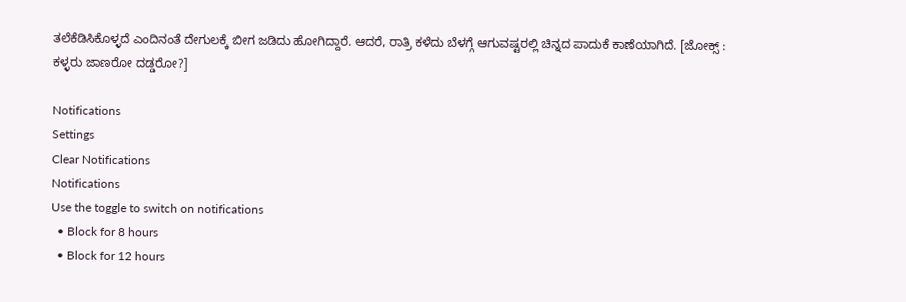ತಲೆಕೆಡಿಸಿಕೊಳ್ಳದೆ ಎಂದಿನಂತೆ ದೇಗುಲಕ್ಕೆ ಬೀಗ ಜಡಿದು ಹೋಗಿದ್ದಾರೆ. ಆದರೆ, ರಾತ್ರಿ ಕಳೆದು ಬೆಳಗ್ಗೆ ಆಗುವಷ್ಟರಲ್ಲಿ ಚಿನ್ನದ ಪಾದುಕೆ ಕಾಣೆಯಾಗಿದೆ. [ಜೋಕ್ಸ್ : ಕಳ್ಳರು ಜಾಣರೋ ದಡ್ಡರೋ?]

Notifications
Settings
Clear Notifications
Notifications
Use the toggle to switch on notifications
  • Block for 8 hours
  • Block for 12 hours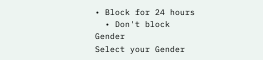• Block for 24 hours
  • Don't block
Gender
Select your Gender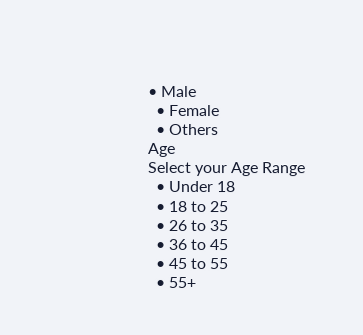• Male
  • Female
  • Others
Age
Select your Age Range
  • Under 18
  • 18 to 25
  • 26 to 35
  • 36 to 45
  • 45 to 55
  • 55+